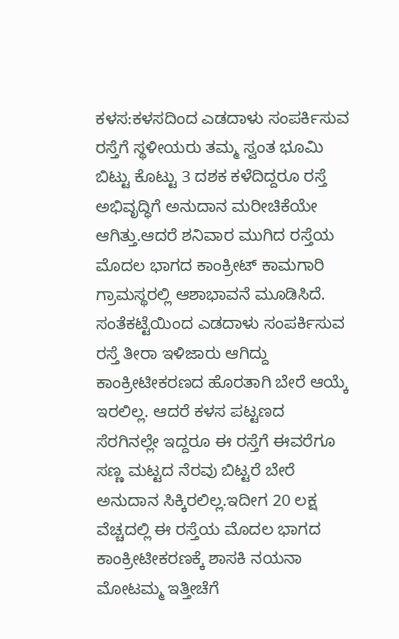ಕಳಸ:ಕಳಸದಿಂದ ಎಡದಾಳು ಸಂಪರ್ಕಿಸುವ ರಸ್ತೆಗೆ ಸ್ಥಳೀಯರು ತಮ್ಮ ಸ್ವಂತ ಭೂಮಿ ಬಿಟ್ಟು ಕೊಟ್ಟು 3 ದಶಕ ಕಳೆದಿದ್ದರೂ ರಸ್ತೆ ಅಭಿವೃದ್ಧಿಗೆ ಅನುದಾನ ಮರೀಚಿಕೆಯೇ ಆಗಿತ್ತು.ಆದರೆ ಶನಿವಾರ ಮುಗಿದ ರಸ್ತೆಯ ಮೊದಲ ಭಾಗದ ಕಾಂಕ್ರೀಟ್ ಕಾಮಗಾರಿ ಗ್ರಾಮಸ್ಥರಲ್ಲಿ ಆಶಾಭಾವನೆ ಮೂಡಿಸಿದೆ.
ಸಂತೆಕಟ್ಟೆಯಿಂದ ಎಡದಾಳು ಸಂಪರ್ಕಿಸುವ ರಸ್ತೆ ತೀರಾ ಇಳಿಜಾರು ಆಗಿದ್ದು ಕಾಂಕ್ರೀಟೀಕರಣದ ಹೊರತಾಗಿ ಬೇರೆ ಆಯ್ಕೆ ಇರಲಿಲ್ಲ. ಆದರೆ ಕಳಸ ಪಟ್ಟಣದ ಸೆರಗಿನಲ್ಲೇ ಇದ್ದರೂ ಈ ರಸ್ತೆಗೆ ಈವರೆಗೂ ಸಣ್ಣ ಮಟ್ಟದ ನೆರವು ಬಿಟ್ಟರೆ ಬೇರೆ ಅನುದಾನ ಸಿಕ್ಕಿರಲಿಲ್ಲ.ಇದೀಗ 20 ಲಕ್ಷ ವೆಚ್ಚದಲ್ಲಿ ಈ ರಸ್ತೆಯ ಮೊದಲ ಭಾಗದ ಕಾಂಕ್ರೀಟೀಕರಣಕ್ಕೆ ಶಾಸಕಿ ನಯನಾ ಮೋಟಮ್ಮ ಇತ್ತೀಚೆಗೆ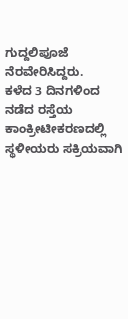ಗುದ್ದಲಿಪೂಜೆ ನೆರವೇರಿಸಿದ್ದರು.
ಕಳೆದ 3 ದಿನಗಳಿಂದ ನಡೆದ ರಸ್ತೆಯ ಕಾಂಕ್ರೀಟೀಕರಣದಲ್ಲಿ ಸ್ಥಳೀಯರು ಸಕ್ರಿಯವಾಗಿ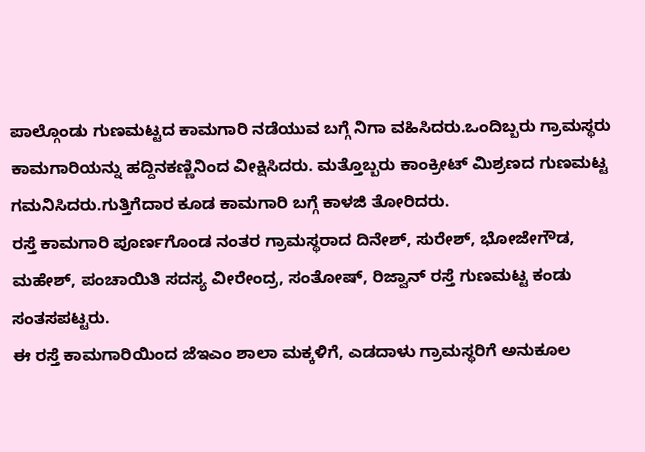ಪಾಲ್ಗೊಂಡು ಗುಣಮಟ್ಟದ ಕಾಮಗಾರಿ ನಡೆಯುವ ಬಗ್ಗೆ ನಿಗಾ ವಹಿಸಿದರು.ಒಂದಿಬ್ಬರು ಗ್ರಾಮಸ್ಥರು ಕಾಮಗಾರಿಯನ್ನು ಹದ್ದಿನಕಣ್ಣಿನಿಂದ ವೀಕ್ಷಿಸಿದರು. ಮತ್ತೊಬ್ಬರು ಕಾಂಕ್ರೀಟ್ ಮಿಶ್ರಣದ ಗುಣಮಟ್ಟ ಗಮನಿಸಿದರು.ಗುತ್ತಿಗೆದಾರ ಕೂಡ ಕಾಮಗಾರಿ ಬಗ್ಗೆ ಕಾಳಜಿ ತೋರಿದರು.
ರಸ್ತೆ ಕಾಮಗಾರಿ ಪೂರ್ಣಗೊಂಡ ನಂತರ ಗ್ರಾಮಸ್ಥರಾದ ದಿನೇಶ್, ಸುರೇಶ್, ಭೋಜೇಗೌಡ, ಮಹೇಶ್, ಪಂಚಾಯಿತಿ ಸದಸ್ಯ ವೀರೇಂದ್ರ, ಸಂತೋಷ್, ರಿಜ್ವಾನ್ ರಸ್ತೆ ಗುಣಮಟ್ಟ ಕಂಡು ಸಂತಸಪಟ್ಟರು.
ಈ ರಸ್ತೆ ಕಾಮಗಾರಿಯಿಂದ ಜೆಇಎಂ ಶಾಲಾ ಮಕ್ಕಳಿಗೆ, ಎಡದಾಳು ಗ್ರಾಮಸ್ಥರಿಗೆ ಅನುಕೂಲ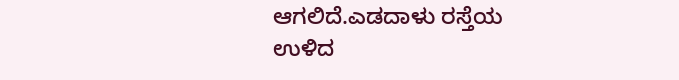ಆಗಲಿದೆ.ಎಡದಾಳು ರಸ್ತೆಯ ಉಳಿದ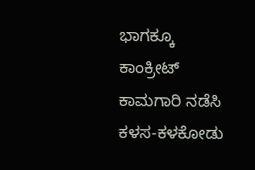ಭಾಗಕ್ಕೂ ಕಾಂಕ್ರೀಟ್ ಕಾಮಗಾರಿ ನಡೆಸಿ ಕಳಸ-ಕಳಕೋಡು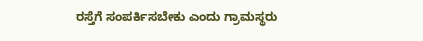ರಸ್ತೆಗೆ ಸಂಪರ್ಕಿಸಬೇಕು ಎಂದು ಗ್ರಾಮಸ್ಥರು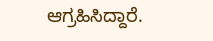ಆಗ್ರಹಿಸಿದ್ದಾರೆ.